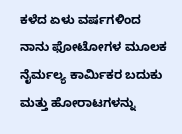ಕಳೆದ ಏಳು ವರ್ಷಗಳಿಂದ ನಾನು ಫೋಟೋಗಳ ಮೂಲಕ ನೈರ್ಮಲ್ಯ ಕಾರ್ಮಿಕರ ಬದುಕು ಮತ್ತು ಹೋರಾಟಗಳನ್ನು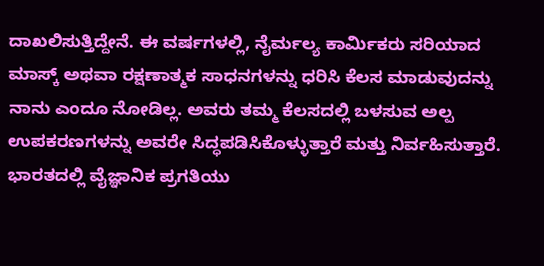ದಾಖಲಿಸುತ್ತಿದ್ದೇನೆ. ಈ ವರ್ಷಗಳಲ್ಲಿ, ನೈರ್ಮಲ್ಯ ಕಾರ್ಮಿಕರು ಸರಿಯಾದ ಮಾಸ್ಕ್ ಅಥವಾ ರಕ್ಷಣಾತ್ಮಕ ಸಾಧನಗಳನ್ನು ಧರಿಸಿ ಕೆಲಸ ಮಾಡುವುದನ್ನು ನಾನು ಎಂದೂ ನೋಡಿಲ್ಲ. ಅವರು ತಮ್ಮ ಕೆಲಸದಲ್ಲಿ ಬಳಸುವ ಅಲ್ಪ ಉಪಕರಣಗಳನ್ನು ಅವರೇ ಸಿದ್ಧಪಡಿಸಿಕೊಳ್ಳುತ್ತಾರೆ ಮತ್ತು ನಿರ್ವಹಿಸುತ್ತಾರೆ.
ಭಾರತದಲ್ಲಿ ವೈಜ್ಞಾನಿಕ ಪ್ರಗತಿಯು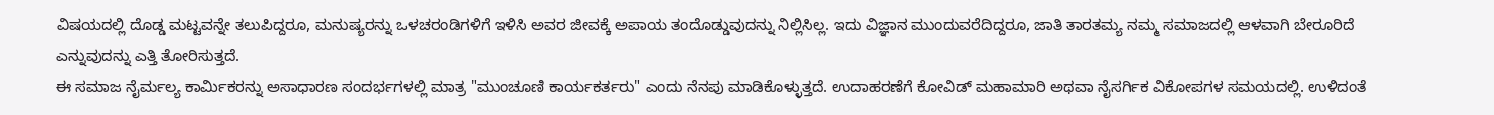ವಿಷಯದಲ್ಲಿ ದೊಡ್ಡ ಮಟ್ಟವನ್ನೇ ತಲುಪಿದ್ದರೂ, ಮನುಷ್ಯರನ್ನು ಒಳಚರಂಡಿಗಳಿಗೆ ಇಳಿಸಿ ಅವರ ಜೀವಕ್ಕೆ ಅಪಾಯ ತಂದೊಡ್ಡುವುದನ್ನು ನಿಲ್ಲಿಸಿಲ್ಲ. ಇದು ವಿಜ್ಞಾನ ಮುಂದುವರೆದಿದ್ದರೂ, ಜಾತಿ ತಾರತಮ್ಯ ನಮ್ಮ ಸಮಾಜದಲ್ಲಿ ಆಳವಾಗಿ ಬೇರೂರಿದೆ ಎನ್ನುವುದನ್ನು ಎತ್ತಿ ತೋರಿಸುತ್ತದೆ.
ಈ ಸಮಾಜ ನೈರ್ಮಲ್ಯ ಕಾರ್ಮಿಕರನ್ನು ಅಸಾಧಾರಣ ಸಂದರ್ಭಗಳಲ್ಲಿ ಮಾತ್ರ "ಮುಂಚೂಣಿ ಕಾರ್ಯಕರ್ತರು" ಎಂದು ನೆನಪು ಮಾಡಿಕೊಳ್ಳುತ್ತದೆ. ಉದಾಹರಣೆಗೆ ಕೋವಿಡ್ ಮಹಾಮಾರಿ ಅಥವಾ ನೈಸರ್ಗಿಕ ವಿಕೋಪಗಳ ಸಮಯದಲ್ಲಿ. ಉಳಿದಂತೆ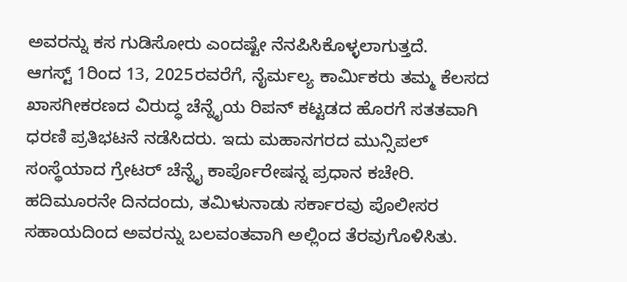ಅವರನ್ನು ಕಸ ಗುಡಿಸೋರು ಎಂದಷ್ಟೇ ನೆನಪಿಸಿಕೊಳ್ಳಲಾಗುತ್ತದೆ.
ಆಗಸ್ಟ್ 1ರಿಂದ 13, 2025ರವರೆಗೆ, ನೈರ್ಮಲ್ಯ ಕಾರ್ಮಿಕರು ತಮ್ಮ ಕೆಲಸದ ಖಾಸಗೀಕರಣದ ವಿರುದ್ಧ ಚೆನ್ನೈಯ ರಿಪನ್ ಕಟ್ಟಡದ ಹೊರಗೆ ಸತತವಾಗಿ ಧರಣಿ ಪ್ರತಿಭಟನೆ ನಡೆಸಿದರು. ಇದು ಮಹಾನಗರದ ಮುನ್ಸಿಪಲ್ ಸಂಸ್ಥೆಯಾದ ಗ್ರೇಟರ್ ಚೆನ್ನೈ ಕಾರ್ಪೊರೇಷನ್ನ ಪ್ರಧಾನ ಕಚೇರಿ. ಹದಿಮೂರನೇ ದಿನದಂದು, ತಮಿಳುನಾಡು ಸರ್ಕಾರವು ಪೊಲೀಸರ ಸಹಾಯದಿಂದ ಅವರನ್ನು ಬಲವಂತವಾಗಿ ಅಲ್ಲಿಂದ ತೆರವುಗೊಳಿಸಿತು.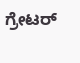ಗ್ರೇಟರ್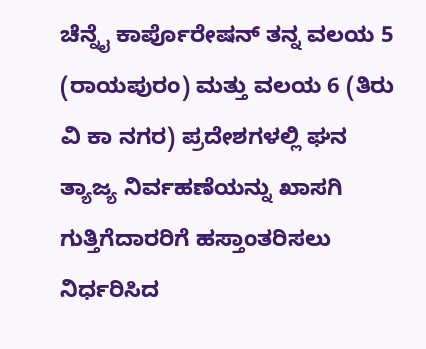ಚೆನ್ನೈ ಕಾರ್ಪೊರೇಷನ್ ತನ್ನ ವಲಯ 5 (ರಾಯಪುರಂ) ಮತ್ತು ವಲಯ 6 (ತಿರು ವಿ ಕಾ ನಗರ) ಪ್ರದೇಶಗಳಲ್ಲಿ ಘನ ತ್ಯಾಜ್ಯ ನಿರ್ವಹಣೆಯನ್ನು ಖಾಸಗಿ ಗುತ್ತಿಗೆದಾರರಿಗೆ ಹಸ್ತಾಂತರಿಸಲು ನಿರ್ಧರಿಸಿದ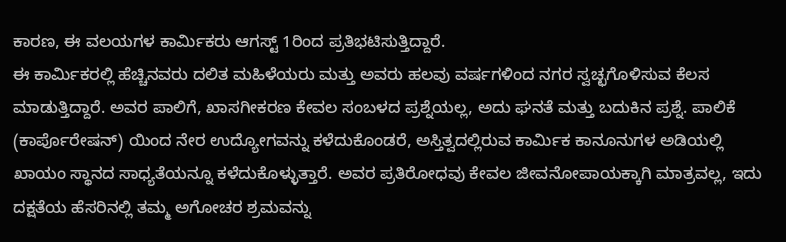ಕಾರಣ, ಈ ವಲಯಗಳ ಕಾರ್ಮಿಕರು ಆಗಸ್ಟ್ 1ರಿಂದ ಪ್ರತಿಭಟಿಸುತ್ತಿದ್ದಾರೆ.
ಈ ಕಾರ್ಮಿಕರಲ್ಲಿ ಹೆಚ್ಚಿನವರು ದಲಿತ ಮಹಿಳೆಯರು ಮತ್ತು ಅವರು ಹಲವು ವರ್ಷಗಳಿಂದ ನಗರ ಸ್ವಚ್ಛಗೊಳಿಸುವ ಕೆಲಸ ಮಾಡುತ್ತಿದ್ದಾರೆ. ಅವರ ಪಾಲಿಗೆ, ಖಾಸಗೀಕರಣ ಕೇವಲ ಸಂಬಳದ ಪ್ರಶ್ನೆಯಲ್ಲ, ಅದು ಘನತೆ ಮತ್ತು ಬದುಕಿನ ಪ್ರಶ್ನೆ. ಪಾಲಿಕೆ (ಕಾರ್ಪೊರೇಷನ್) ಯಿಂದ ನೇರ ಉದ್ಯೋಗವನ್ನು ಕಳೆದುಕೊಂಡರೆ, ಅಸ್ತಿತ್ವದಲ್ಲಿರುವ ಕಾರ್ಮಿಕ ಕಾನೂನುಗಳ ಅಡಿಯಲ್ಲಿ ಖಾಯಂ ಸ್ಥಾನದ ಸಾಧ್ಯತೆಯನ್ನೂ ಕಳೆದುಕೊಳ್ಳುತ್ತಾರೆ. ಅವರ ಪ್ರತಿರೋಧವು ಕೇವಲ ಜೀವನೋಪಾಯಕ್ಕಾಗಿ ಮಾತ್ರವಲ್ಲ, ಇದು ದಕ್ಷತೆಯ ಹೆಸರಿನಲ್ಲಿ ತಮ್ಮ ಅಗೋಚರ ಶ್ರಮವನ್ನು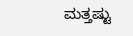ಮತ್ತಷ್ಟು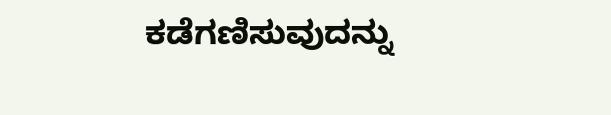ಕಡೆಗಣಿಸುವುದನ್ನು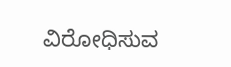ವಿರೋಧಿಸುವ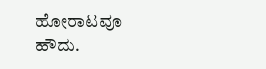ಹೋರಾಟವೂ ಹೌದು.